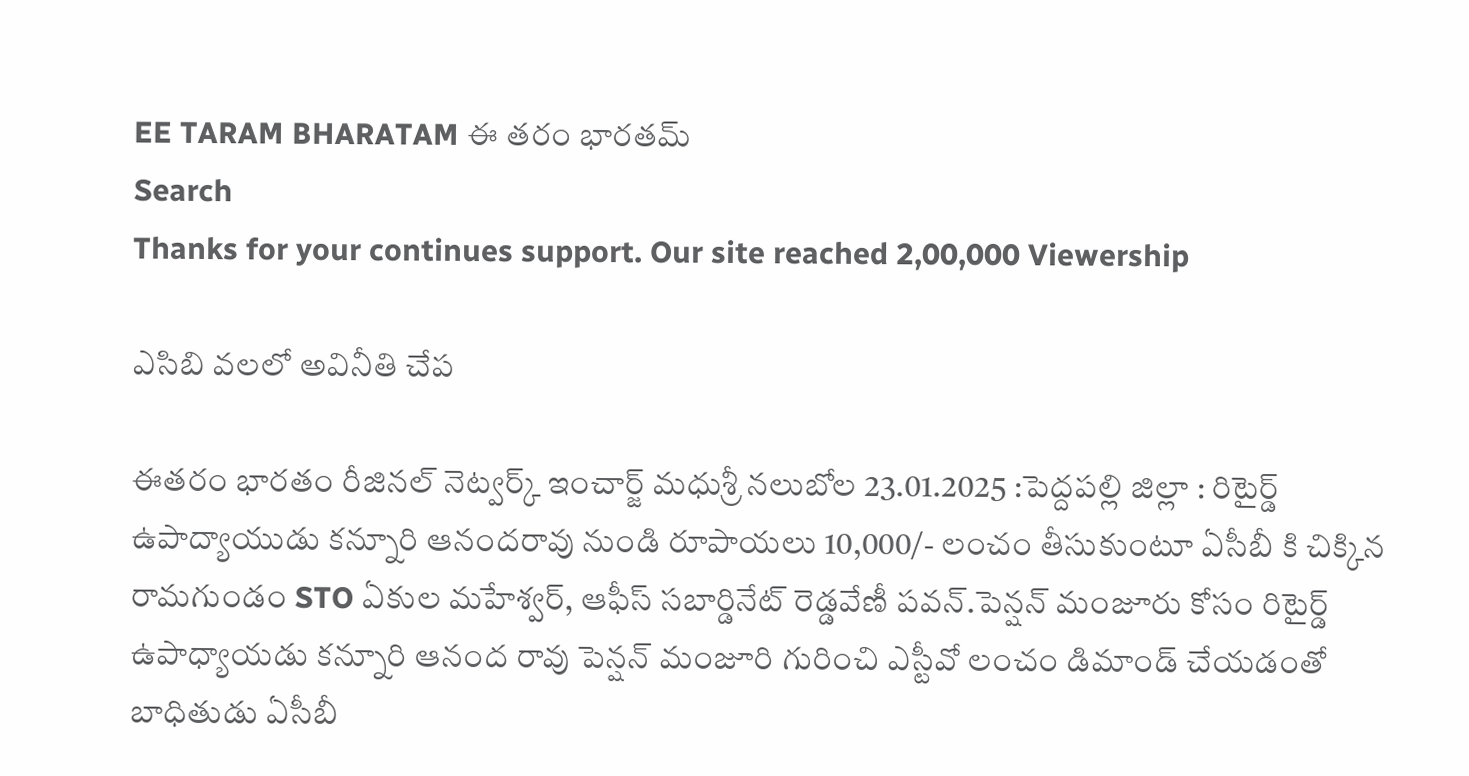EE TARAM BHARATAM ఈ తరం భారతమ్
Search
Thanks for your continues support. Our site reached 2,00,000 Viewership

ఎసిబి వలలో అవినీతి చేప

ఈతరం భారతం రీజినల్ నెట్వర్క్ ఇంచార్జ్ మధుశ్రీ నలుబోల 23.01.2025 :పెద్దపల్లి జిల్లా : రిటైర్డ్ ఉపాద్యాయుడు కన్నూరి ఆనందరావు నుండి రూపాయలు 10,000/- లంచం తీసుకుంటూ ఏసీబీ కి చిక్కిన రామగుండం STO ఏకుల మహేశ్వర్, ఆఫీస్ సబార్డినేట్ రెడ్డవేణీ పవన్.పెన్షన్ మంజూరు కోసం రిటైర్డ్ ఉపాధ్యాయడు కన్నూరి ఆనంద రావు పెన్షన్ మంజూరి గురించి ఎస్టీవో లంచం డిమాండ్ చేయడంతో బాధితుడు ఏసీబీ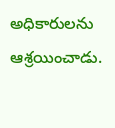అధికారులను ఆశ్రయించాడు.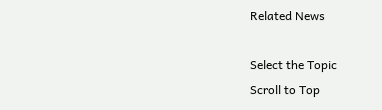Related News

Select the Topic
Scroll to Top